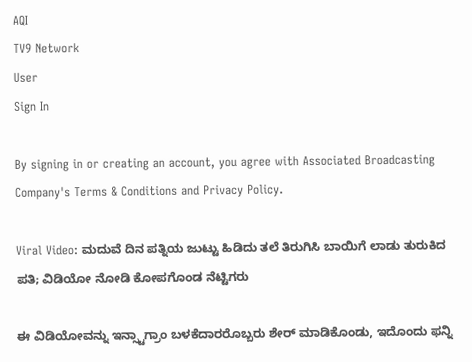AQI
TV9 Network
User
Sign In

By signing in or creating an account, you agree with Associated Broadcasting Company's Terms & Conditions and Privacy Policy.

Viral Video: ಮದುವೆ ದಿನ ಪತ್ನಿಯ ಜುಟ್ಟು ಹಿಡಿದು ತಲೆ ತಿರುಗಿಸಿ ಬಾಯಿಗೆ ಲಾಡು ತುರುಕಿದ ಪತಿ; ವಿಡಿಯೋ ನೋಡಿ ಕೋಪಗೊಂಡ ನೆಟ್ಟಿಗರು

ಈ ವಿಡಿಯೋವನ್ನು ಇನ್ಸ್ಟಾಗ್ರಾಂ ಬಳಕೆದಾರರೊಬ್ಬರು ಶೇರ್ ಮಾಡಿಕೊಂಡು, ಇದೊಂದು ಫನ್ನಿ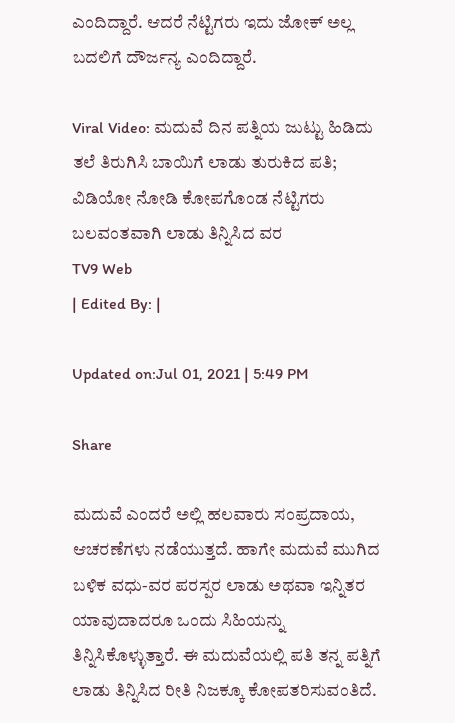ಎಂದಿದ್ದಾರೆ. ಆದರೆ ನೆಟ್ಟಿಗರು ಇದು ಜೋಕ್ ಅಲ್ಲ ಬದಲಿಗೆ ದೌರ್ಜನ್ಯ ಎಂದಿದ್ದಾರೆ.

Viral Video: ಮದುವೆ ದಿನ ಪತ್ನಿಯ ಜುಟ್ಟು ಹಿಡಿದು ತಲೆ ತಿರುಗಿಸಿ ಬಾಯಿಗೆ ಲಾಡು ತುರುಕಿದ ಪತಿ; ವಿಡಿಯೋ ನೋಡಿ ಕೋಪಗೊಂಡ ನೆಟ್ಟಿಗರು
ಬಲವಂತವಾಗಿ ಲಾಡು ತಿನ್ನಿಸಿದ ವರ
TV9 Web
| Edited By: |

Updated on:Jul 01, 2021 | 5:49 PM

Share

ಮದುವೆ ಎಂದರೆ ಅಲ್ಲಿ ಹಲವಾರು ಸಂಪ್ರದಾಯ, ಆಚರಣೆಗಳು ನಡೆಯುತ್ತದೆ. ಹಾಗೇ ಮದುವೆ ಮುಗಿದ ಬಳಿಕ ವಧು-ವರ ಪರಸ್ಪರ ಲಾಡು ಅಥವಾ ಇನ್ನಿತರ ಯಾವುದಾದರೂ ಒಂದು ಸಿಹಿಯನ್ನು ತಿನ್ನಿಸಿಕೊಳ್ಳುತ್ತಾರೆ. ಈ ಮದುವೆಯಲ್ಲಿ ಪತಿ ತನ್ನ ಪತ್ನಿಗೆ ಲಾಡು ತಿನ್ನಿಸಿದ ರೀತಿ ನಿಜಕ್ಕೂ ಕೋಪತರಿಸುವಂತಿದೆ.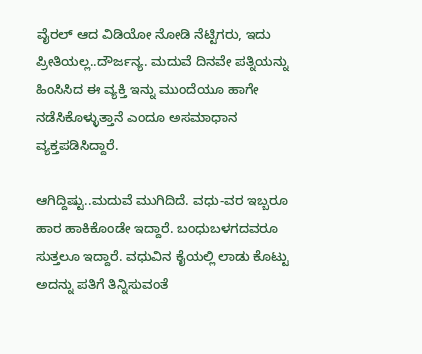ವೈರಲ್ ಆದ ವಿಡಿಯೋ ನೋಡಿ ನೆಟ್ಟಿಗರು, ಇದು ಪ್ರೀತಿಯಲ್ಲ..ದೌರ್ಜನ್ಯ. ಮದುವೆ ದಿನವೇ ಪತ್ನಿಯನ್ನು ಹಿಂಸಿಸಿದ ಈ ವ್ಯಕ್ತಿ ಇನ್ನು ಮುಂದೆಯೂ ಹಾಗೇ ನಡೆಸಿಕೊಳ್ಳುತ್ತಾನೆ ಎಂದೂ ಅಸಮಾಧಾನ ವ್ಯಕ್ತಪಡಿಸಿದ್ದಾರೆ.

ಆಗಿದ್ದಿಷ್ಟು..ಮದುವೆ ಮುಗಿದಿದೆ. ವಧು-ವರ ಇಬ್ಬರೂ ಹಾರ ಹಾಕಿಕೊಂಡೇ ಇದ್ದಾರೆ. ಬಂಧುಬಳಗದವರೂ ಸುತ್ತಲೂ ಇದ್ದಾರೆ. ವಧುವಿನ ಕೈಯಲ್ಲಿ ಲಾಡು ಕೊಟ್ಟು ಅದನ್ನು ಪತಿಗೆ ತಿನ್ನಿಸುವಂತೆ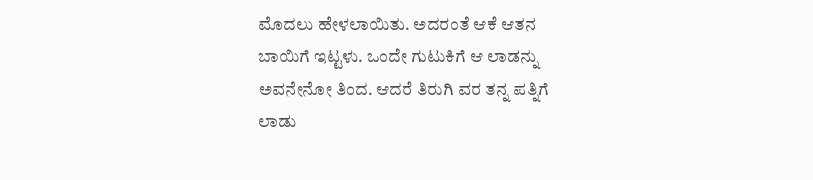ಮೊದಲು ಹೇಳಲಾಯಿತು. ಅದರಂತೆ ಆಕೆ ಆತನ ಬಾಯಿಗೆ ಇಟ್ಟಳು. ಒಂದೇ ಗುಟುಕಿಗೆ ಆ ಲಾಡನ್ನು ಅವನೇನೋ ತಿಂದ. ಆದರೆ ತಿರುಗಿ ವರ ತನ್ನ ಪತ್ನಿಗೆ ಲಾಡು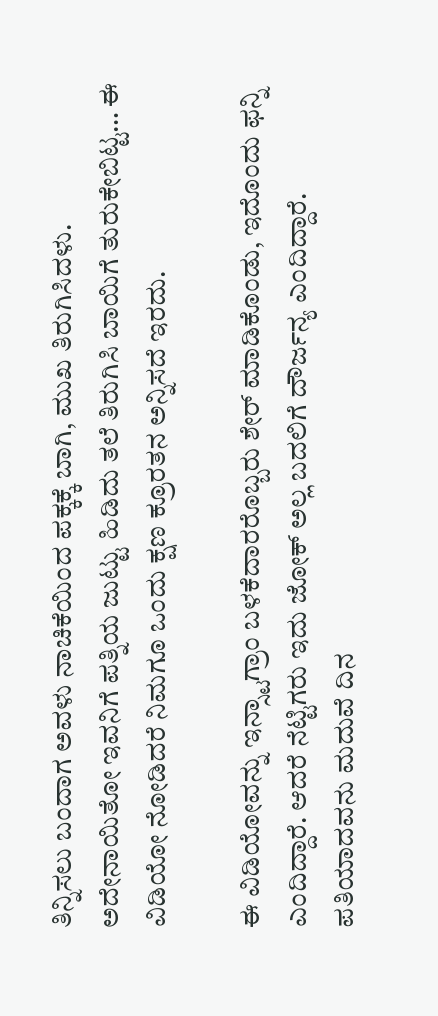ತಿನ್ನಿಸಲು ಬಂದಾಗ ಅವಳು ನಾಚಿಕೆಯಿಂದ ಪಕ್ಕಕ್ಕೆ ಬಾಗಿ, ಮುಖ ತಿರುಗಿಸಿದಳು. ಅದೇನಾಯಿತೋ ಇವನಿಗೆ ಪತ್ನಿಯ ಜುಟ್ಟು ಹಿಡಿದು ತಲೆ ತಿರುಗಿಸಿ ಬಾಯಿಗೆ ತುರುಕೇಬಿಟ್ಟ… ಈ ವಿಡಿಯೋ ನೋಡಿದರೆ ನಿಮಗೂ ಒಂದು ಕ್ಷಣ ಕ್ರೂರತನ ಅನ್ನಿಸದೆ ಇರದು.

ಈ ವಿಡಿಯೋವನ್ನು ಇನ್ಸ್ಟಾಗ್ರಾಂ ಬಳಕೆದಾರರೊಬ್ಬರು ಶೇರ್ ಮಾಡಿಕೊಂಡು, ಇದೊಂದು ಫನ್ನಿ ಎಂದಿದ್ದಾರೆ. ಆದರೆ ನೆಟ್ಟಿಗರು ಇದು ಜೋಕ್ ಅಲ್ಲ ಬದಲಿಗೆ ದೌರ್ಜನ್ಯ ಎಂದಿದ್ದಾರೆ. ಪತಿಯಾದವನು ಮದುವೆ ದಿನ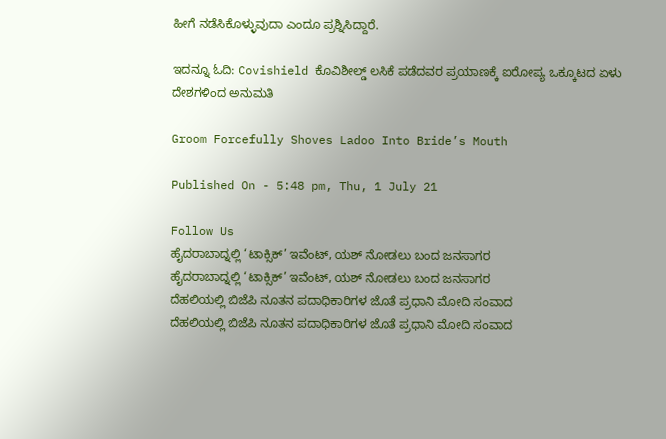ಹೀಗೆ ನಡೆಸಿಕೊಳ್ಳುವುದಾ ಎಂದೂ ಪ್ರಶ್ನಿಸಿದ್ದಾರೆ.

ಇದನ್ನೂ ಓದಿ: Covishield ಕೊವಿಶೀಲ್ಡ್‌ ಲಸಿಕೆ ಪಡೆದವರ ಪ್ರಯಾಣಕ್ಕೆ ಐರೋಪ್ಯ ಒಕ್ಕೂಟದ ಏಳು ದೇಶಗಳಿಂದ ಅನುಮತಿ

Groom Forcefully Shoves Ladoo Into Bride’s Mouth

Published On - 5:48 pm, Thu, 1 July 21

Follow Us
ಹೈದರಾಬಾದ್ನಲ್ಲಿ ‘ಟಾಕ್ಸಿಕ್’ ಇವೆಂಟ್, ಯಶ್ ನೋಡಲು ಬಂದ ಜನಸಾಗರ
ಹೈದರಾಬಾದ್ನಲ್ಲಿ ‘ಟಾಕ್ಸಿಕ್’ ಇವೆಂಟ್, ಯಶ್ ನೋಡಲು ಬಂದ ಜನಸಾಗರ
ದೆಹಲಿಯಲ್ಲಿ ಬಿಜೆಪಿ ನೂತನ ಪದಾಧಿಕಾರಿಗಳ ಜೊತೆ ಪ್ರಧಾನಿ ಮೋದಿ ಸಂವಾದ
ದೆಹಲಿಯಲ್ಲಿ ಬಿಜೆಪಿ ನೂತನ ಪದಾಧಿಕಾರಿಗಳ ಜೊತೆ ಪ್ರಧಾನಿ ಮೋದಿ ಸಂವಾದ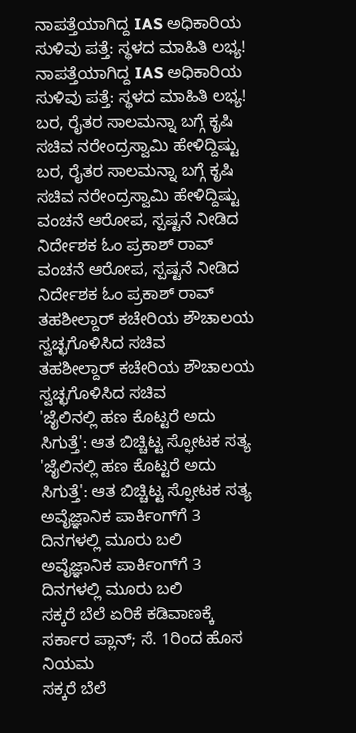ನಾಪತ್ತೆಯಾಗಿದ್ದ IAS ಅಧಿಕಾರಿಯ ಸುಳಿವು ಪತ್ತೆ: ಸ್ಥಳದ ಮಾಹಿತಿ ಲಭ್ಯ!
ನಾಪತ್ತೆಯಾಗಿದ್ದ IAS ಅಧಿಕಾರಿಯ ಸುಳಿವು ಪತ್ತೆ: ಸ್ಥಳದ ಮಾಹಿತಿ ಲಭ್ಯ!
ಬರ, ರೈತರ ಸಾಲಮನ್ನಾ ಬಗ್ಗೆ ಕೃಷಿ ಸಚಿವ ನರೇಂದ್ರಸ್ವಾಮಿ ಹೇಳಿದ್ದಿಷ್ಟು
ಬರ, ರೈತರ ಸಾಲಮನ್ನಾ ಬಗ್ಗೆ ಕೃಷಿ ಸಚಿವ ನರೇಂದ್ರಸ್ವಾಮಿ ಹೇಳಿದ್ದಿಷ್ಟು
ವಂಚನೆ ಆರೋಪ, ಸ್ಪಷ್ಟನೆ ನೀಡಿದ ನಿರ್ದೇಶಕ ಓಂ ಪ್ರಕಾಶ್ ರಾವ್
ವಂಚನೆ ಆರೋಪ, ಸ್ಪಷ್ಟನೆ ನೀಡಿದ ನಿರ್ದೇಶಕ ಓಂ ಪ್ರಕಾಶ್ ರಾವ್
ತಹಶೀಲ್ದಾರ್ ಕಚೇರಿಯ ಶೌಚಾಲಯ ಸ್ವಚ್ಛಗೊಳಿಸಿದ ಸಚಿವ
ತಹಶೀಲ್ದಾರ್ ಕಚೇರಿಯ ಶೌಚಾಲಯ ಸ್ವಚ್ಛಗೊಳಿಸಿದ ಸಚಿವ
'ಜೈಲಿನಲ್ಲಿ ಹಣ ಕೊಟ್ಟರೆ ಅದು ಸಿಗುತ್ತೆ': ಆತ ಬಿಚ್ಚಿಟ್ಟ ಸ್ಫೋಟಕ ಸತ್ಯ
'ಜೈಲಿನಲ್ಲಿ ಹಣ ಕೊಟ್ಟರೆ ಅದು ಸಿಗುತ್ತೆ': ಆತ ಬಿಚ್ಚಿಟ್ಟ ಸ್ಫೋಟಕ ಸತ್ಯ
ಅವೈಜ್ಞಾನಿಕ ಪಾರ್ಕಿಂಗ್‌ಗೆ 3 ದಿನಗಳಲ್ಲಿ ಮೂರು ಬಲಿ
ಅವೈಜ್ಞಾನಿಕ ಪಾರ್ಕಿಂಗ್‌ಗೆ 3 ದಿನಗಳಲ್ಲಿ ಮೂರು ಬಲಿ
ಸಕ್ಕರೆ ಬೆಲೆ ಏರಿಕೆ ಕಡಿವಾಣಕ್ಕೆ ಸರ್ಕಾರ ಪ್ಲಾನ್; ಸೆ. 1ರಿಂದ ಹೊಸ ನಿಯಮ
ಸಕ್ಕರೆ ಬೆಲೆ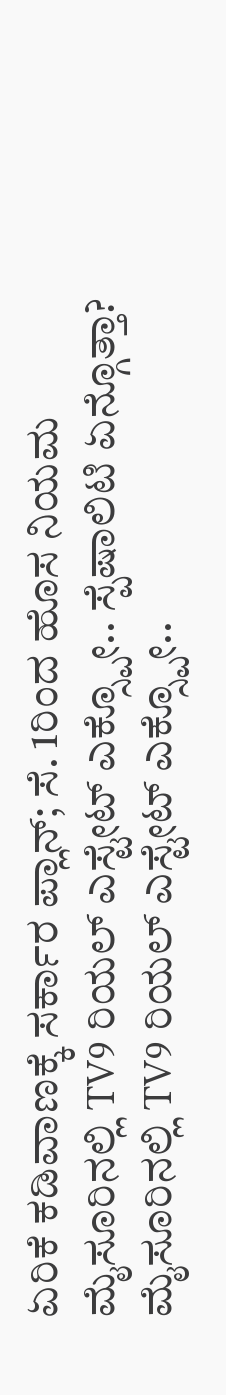ಏರಿಕೆ ಕಡಿವಾಣಕ್ಕೆ ಸರ್ಕಾರ ಪ್ಲಾನ್; ಸೆ. 1ರಿಂದ ಹೊಸ ನಿಯಮ
ಮೈಸೂರಿನಲ್ಲಿ TV9 ರಿಯಲ್ ಎಸ್ಟೇಟ್ ಎಕ್ಸ್ಪೋ.. ಸ್ಪೆಷಾಲಿಟಿ ಏನ್ಗೊತ್ತಾ?
ಮೈಸೂರಿನಲ್ಲಿ TV9 ರಿಯಲ್ ಎಸ್ಟೇಟ್ ಎಕ್ಸ್ಪೋ..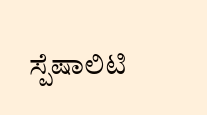ಸ್ಪೆಷಾಲಿಟಿ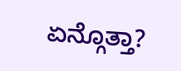ಏನ್ಗೊತ್ತಾ?